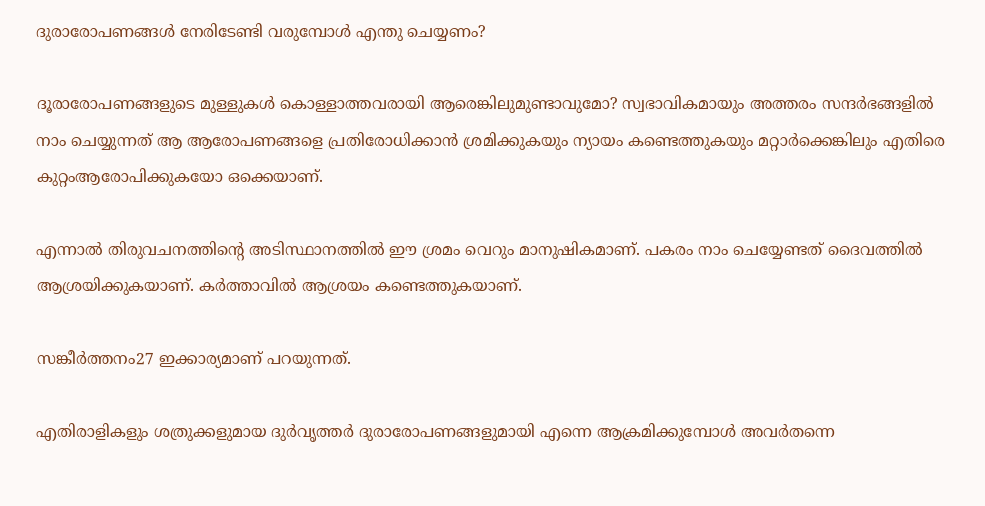ദുരാരോപണങ്ങള്‍ നേരിടേണ്ടി വരുമ്പോള്‍ എന്തു ചെയ്യണം?

ദൂരാരോപണങ്ങളുടെ മുള്ളുകള്‍ കൊള്ളാത്തവരായി ആരെങ്കിലുമുണ്ടാവുമോ? സ്വഭാവികമായും അത്തരം സന്ദര്‍ഭങ്ങളില്‍ നാം ചെയ്യുന്നത് ആ ആരോപണങ്ങളെ പ്രതിരോധിക്കാന്‍ ശ്രമിക്കുകയും ന്യായം കണ്ടെത്തുകയും മറ്റാര്‍ക്കെങ്കിലും എതിരെ കുറ്റംആരോപിക്കുകയോ ഒക്കെയാണ്.

എന്നാല്‍ തിരുവചനത്തിന്റെ അടിസ്ഥാനത്തില്‍ ഈ ശ്രമം വെറും മാനുഷികമാണ്. പകരം നാം ചെയ്യേണ്ടത് ദൈവത്തില്‍ ആശ്രയിക്കുകയാണ്. കര്‍ത്താവില്‍ ആശ്രയം കണ്ടെത്തുകയാണ്.

സങ്കീര്‍ത്തനം27 ഇക്കാര്യമാണ് പറയുന്നത്.

എതിരാളികളും ശത്രുക്കളുമായ ദുര്‍വൃത്തര്‍ ദുരാരോപണങ്ങളുമായി എന്നെ ആക്രമിക്കുമ്പോള്‍ അവര്‍തന്നെ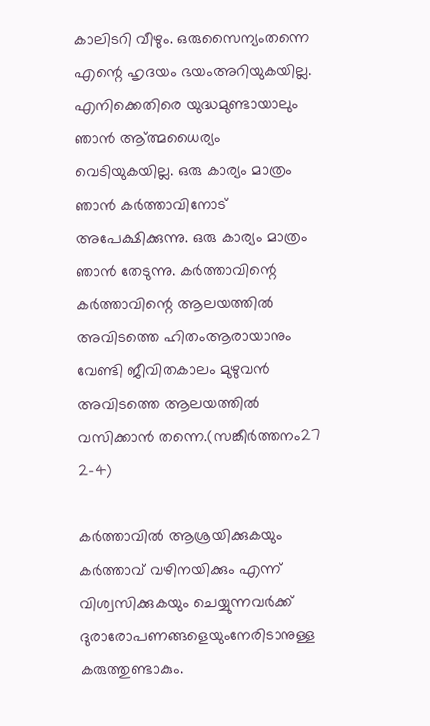കാലിടറി വീഴും. ഒരുസൈന്യംതന്നെ എന്റെ ഹൃദയം ഭയംഅറിയുകയില്ല. എനിക്കെതിരെ യുദ്ധമുണ്ടായാലും ഞാന്‍ ആ്ത്മധൈര്യം വെടിയുകയില്ല. ഒരു കാര്യം മാത്രം ഞാന്‍ കര്‍ത്താവിനോട് അപേക്ഷിക്കുന്നു. ഒരു കാര്യം മാത്രം ഞാന്‍ തേടുന്നു. കര്‍ത്താവിന്റെ കര്‍ത്താവിന്റെ ആലയത്തില്‍ അവിടത്തെ ഹിതംആരായാനും വേണ്ടി ജീവിതകാലം മുഴുവന്‍ അവിടത്തെ ആലയത്തില്‍ വസിക്കാന്‍ തന്നെ.(സങ്കീര്‍ത്തനം27 2-4)

കര്‍ത്താവില്‍ ആശ്രയിക്കുകയും കര്‍ത്താവ് വഴിനയിക്കും എന്ന് വിശ്വസിക്കുകയും ചെയ്യുന്നവര്‍ക്ക് ദുരാരോപണങ്ങളെയുംനേരിടാനുള്ള കരുത്തുണ്ടാകും.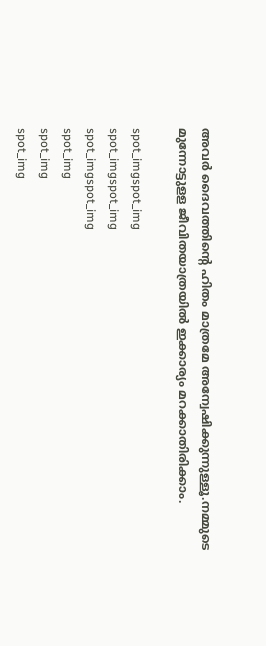അവര്‍ ദൈവത്തിന്റെ ഹിതം മാത്രമേ അന്വേഷിക്കുന്നുള്ളൂ.നമ്മുടെ മുന്നോട്ടുളള ജീവിതയാത്രയില്‍ ഇക്കാര്യം മറക്കാതിരിക്കാം.

spot_imgspot_img
spot_imgspot_img
spot_imgspot_img
spot_img
spot_img
spot_img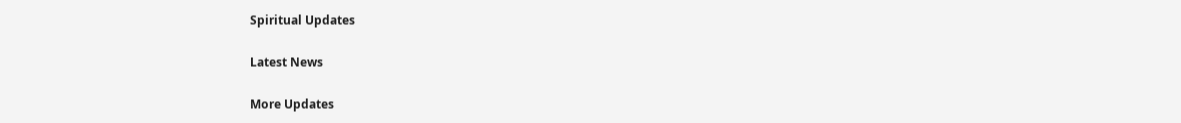Spiritual Updates

Latest News

More Updates